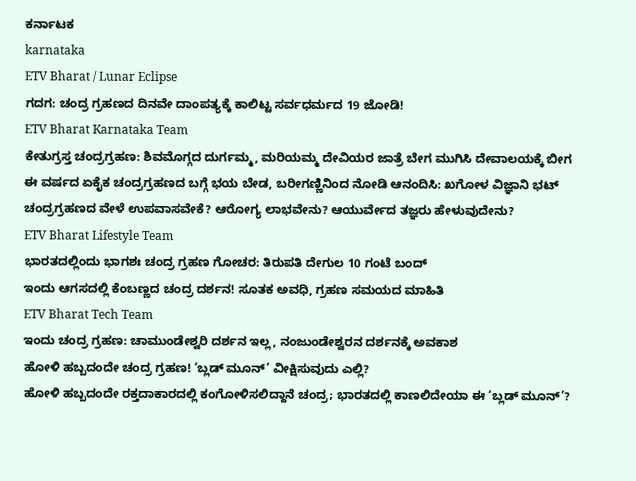ಕರ್ನಾಟಕ
karnataka
ETV Bharat / Lunar Eclipse
ಗದಗ: ಚಂದ್ರ ಗ್ರಹಣದ ದಿನವೇ ದಾಂಪತ್ಯಕ್ಕೆ ಕಾಲಿಟ್ಟ ಸರ್ವಧರ್ಮದ 19 ಜೋಡಿ!
ETV Bharat Karnataka Team
ಕೇತುಗ್ರಸ್ತ ಚಂದ್ರಗ್ರಹಣ: ಶಿವಮೊಗ್ಗದ ದುರ್ಗಮ್ಮ, ಮರಿಯಮ್ಮ ದೇವಿಯರ ಜಾತ್ರೆ ಬೇಗ ಮುಗಿಸಿ ದೇವಾಲಯಕ್ಕೆ ಬೀಗ
ಈ ವರ್ಷದ ಏಕೈಕ ಚಂದ್ರಗ್ರಹಣದ ಬಗ್ಗೆ ಭಯ ಬೇಡ, ಬರೀಗಣ್ಣಿನಿಂದ ನೋಡಿ ಆನಂದಿಸಿ: ಖಗೋಳ ವಿಜ್ಞಾನಿ ಭಟ್
ಚಂದ್ರಗ್ರಹಣದ ವೇಳೆ ಉಪವಾಸವೇಕೆ? ಆರೋಗ್ಯ ಲಾಭವೇನು? ಆಯುರ್ವೇದ ತಜ್ಞರು ಹೇಳುವುದೇನು?
ETV Bharat Lifestyle Team
ಭಾರತದಲ್ಲಿಂದು ಭಾಗಶಃ ಚಂದ್ರ ಗ್ರಹಣ ಗೋಚರ: ತಿರುಪತಿ ದೇಗುಲ 10 ಗಂಟೆ ಬಂದ್
ಇಂದು ಆಗಸದಲ್ಲಿ ಕೆಂಬಣ್ಣದ ಚಂದ್ರ ದರ್ಶನ! ಸೂತಕ ಅವಧಿ, ಗ್ರಹಣ ಸಮಯದ ಮಾಹಿತಿ
ETV Bharat Tech Team
ಇಂದು ಚಂದ್ರ ಗ್ರಹಣ: ಚಾಮುಂಡೇಶ್ವರಿ ದರ್ಶನ ಇಲ್ಲ, ನಂಜುಂಡೇಶ್ವರನ ದರ್ಶನಕ್ಕೆ ಅವಕಾಶ
ಹೋಳಿ ಹಬ್ಬದಂದೇ ಚಂದ್ರ ಗ್ರಹಣ! ‘ಬ್ಲಡ್ ಮೂನ್’ ವೀಕ್ಷಿಸುವುದು ಎಲ್ಲಿ?
ಹೋಳಿ ಹಬ್ಬದಂದೇ ರಕ್ತದಾಕಾರದಲ್ಲಿ ಕಂಗೋಳಿಸಲಿದ್ದಾನೆ ಚಂದ್ರ; ಭಾರತದಲ್ಲಿ ಕಾಣಲಿದೇಯಾ ಈ ‘ಬ್ಲಡ್ ಮೂನ್’?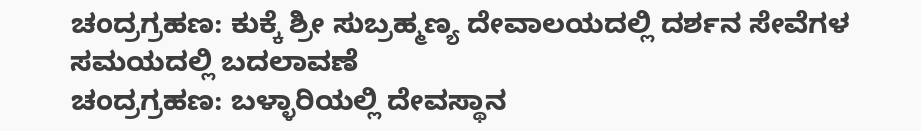ಚಂದ್ರಗ್ರಹಣ: ಕುಕ್ಕೆ ಶ್ರೀ ಸುಬ್ರಹ್ಮಣ್ಯ ದೇವಾಲಯದಲ್ಲಿ ದರ್ಶನ ಸೇವೆಗಳ ಸಮಯದಲ್ಲಿ ಬದಲಾವಣೆ
ಚಂದ್ರಗ್ರಹಣ: ಬಳ್ಳಾರಿಯಲ್ಲಿ ದೇವಸ್ಥಾನ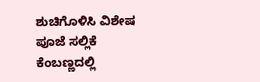ಶುಚಿಗೊಳಿಸಿ ವಿಶೇಷ ಪೂಜೆ ಸಲ್ಲಿಕೆ
ಕೆಂಬಣ್ಣದಲ್ಲಿ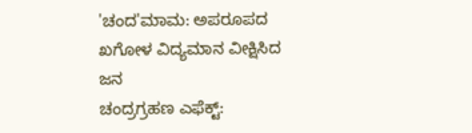'ಚಂದ'ಮಾಮ: ಅಪರೂಪದ ಖಗೋಳ ವಿದ್ಯಮಾನ ವೀಕ್ಷಿಸಿದ ಜನ
ಚಂದ್ರಗ್ರಹಣ ಎಫೆಕ್ಟ್: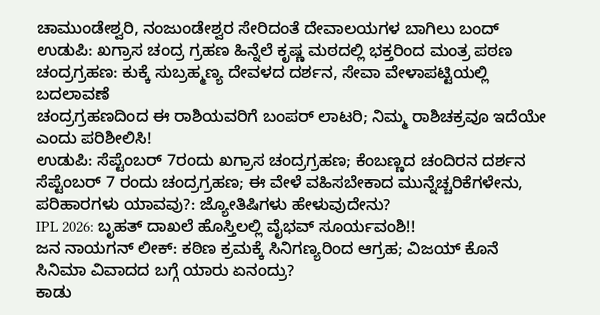ಚಾಮುಂಡೇಶ್ವರಿ, ನಂಜುಂಡೇಶ್ವರ ಸೇರಿದಂತೆ ದೇವಾಲಯಗಳ ಬಾಗಿಲು ಬಂದ್
ಉಡುಪಿ: ಖಗ್ರಾಸ ಚಂದ್ರ ಗ್ರಹಣ ಹಿನ್ನೆಲೆ ಕೃಷ್ಣ ಮಠದಲ್ಲಿ ಭಕ್ತರಿಂದ ಮಂತ್ರ ಪಠಣ
ಚಂದ್ರಗ್ರಹಣ: ಕುಕ್ಕೆ ಸುಬ್ರಹ್ಮಣ್ಯ ದೇವಳದ ದರ್ಶನ, ಸೇವಾ ವೇಳಾಪಟ್ಟಿಯಲ್ಲಿ ಬದಲಾವಣೆ
ಚಂದ್ರಗ್ರಹಣದಿಂದ ಈ ರಾಶಿಯವರಿಗೆ ಬಂಪರ್ ಲಾಟರಿ; ನಿಮ್ಮ ರಾಶಿಚಕ್ರವೂ ಇದೆಯೇ ಎಂದು ಪರಿಶೀಲಿಸಿ!
ಉಡುಪಿ: ಸೆಪ್ಟೆಂಬರ್ 7ರಂದು ಖಗ್ರಾಸ ಚಂದ್ರಗ್ರಹಣ; ಕೆಂಬಣ್ಣದ ಚಂದಿರನ ದರ್ಶನ
ಸೆಪ್ಟೆಂಬರ್ 7 ರಂದು ಚಂದ್ರಗ್ರಹಣ; ಈ ವೇಳೆ ವಹಿಸಬೇಕಾದ ಮುನ್ನೆಚ್ಚರಿಕೆಗಳೇನು, ಪರಿಹಾರಗಳು ಯಾವವು?: ಜ್ಯೋತಿಷಿಗಳು ಹೇಳುವುದೇನು?
IPL 2026: ಬೃಹತ್ ದಾಖಲೆ ಹೊಸ್ತಿಲಲ್ಲಿ ವೈಭವ್ ಸೂರ್ಯವಂಶಿ!!
ಜನ ನಾಯಗನ್ ಲೀಕ್: ಕಠಿಣ ಕ್ರಮಕ್ಕೆ ಸಿನಿಗಣ್ಯರಿಂದ ಆಗ್ರಹ; ವಿಜಯ್ ಕೊನೆ ಸಿನಿಮಾ ವಿವಾದದ ಬಗ್ಗೆ ಯಾರು ಏನಂದ್ರು?
ಕಾಡು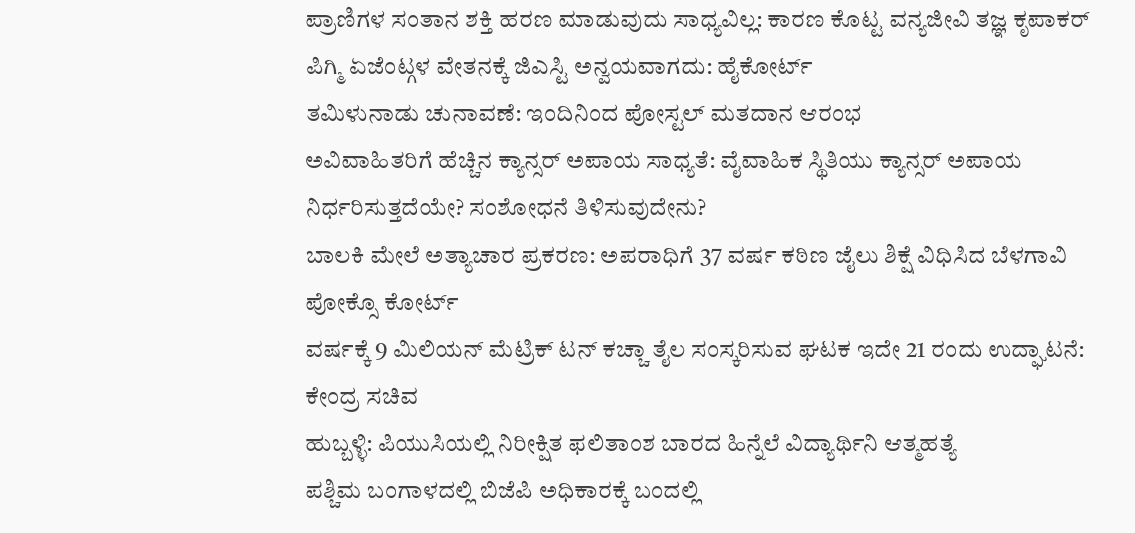ಪ್ರಾಣಿಗಳ ಸಂತಾನ ಶಕ್ತಿ ಹರಣ ಮಾಡುವುದು ಸಾಧ್ಯವಿಲ್ಲ: ಕಾರಣ ಕೊಟ್ಟ ವನ್ಯಜೀವಿ ತಜ್ಞ ಕೃಪಾಕರ್
ಪಿಗ್ಮಿ ಏಜೆಂಟ್ಗಳ ವೇತನಕ್ಕೆ ಜಿಎಸ್ಟಿ ಅನ್ವಯವಾಗದು: ಹೈಕೋರ್ಟ್
ತಮಿಳುನಾಡು ಚುನಾವಣೆ: ಇಂದಿನಿಂದ ಪೋಸ್ಟಲ್ ಮತದಾನ ಆರಂಭ
ಅವಿವಾಹಿತರಿಗೆ ಹೆಚ್ಚಿನ ಕ್ಯಾನ್ಸರ್ ಅಪಾಯ ಸಾಧ್ಯತೆ: ವೈವಾಹಿಕ ಸ್ಥಿತಿಯು ಕ್ಯಾನ್ಸರ್ ಅಪಾಯ ನಿರ್ಧರಿಸುತ್ತದೆಯೇ? ಸಂಶೋಧನೆ ತಿಳಿಸುವುದೇನು?
ಬಾಲಕಿ ಮೇಲೆ ಅತ್ಯಾಚಾರ ಪ್ರಕರಣ: ಅಪರಾಧಿಗೆ 37 ವರ್ಷ ಕಠಿಣ ಜೈಲು ಶಿಕ್ಷೆ ವಿಧಿಸಿದ ಬೆಳಗಾವಿ ಪೋಕ್ಸೊ ಕೋರ್ಟ್
ವರ್ಷಕ್ಕೆ 9 ಮಿಲಿಯನ್ ಮೆಟ್ರಿಕ್ ಟನ್ ಕಚ್ಚಾ ತೈಲ ಸಂಸ್ಕರಿಸುವ ಘಟಕ ಇದೇ 21 ರಂದು ಉದ್ಘಾಟನೆ: ಕೇಂದ್ರ ಸಚಿವ
ಹುಬ್ಬಳ್ಳಿ: ಪಿಯುಸಿಯಲ್ಲಿ ನಿರೀಕ್ಷಿತ ಫಲಿತಾಂಶ ಬಾರದ ಹಿನ್ನೆಲೆ ವಿದ್ಯಾರ್ಥಿನಿ ಆತ್ಮಹತ್ಯೆ
ಪಶ್ಚಿಮ ಬಂಗಾಳದಲ್ಲಿ ಬಿಜೆಪಿ ಅಧಿಕಾರಕ್ಕೆ ಬಂದಲ್ಲಿ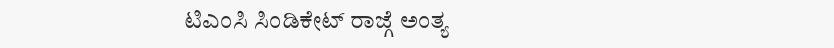ಟಿಎಂಸಿ ಸಿಂಡಿಕೇಟ್ ರಾಜ್ಗೆ ಅಂತ್ಯ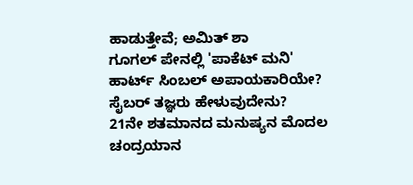ಹಾಡುತ್ತೇವೆ; ಅಮಿತ್ ಶಾ
ಗೂಗಲ್ ಪೇನಲ್ಲಿ 'ಪಾಕೆಟ್ ಮನಿ' ಹಾರ್ಟ್ ಸಿಂಬಲ್ ಅಪಾಯಕಾರಿಯೇ? ಸೈಬರ್ ತಜ್ಞರು ಹೇಳುವುದೇನು?
21ನೇ ಶತಮಾನದ ಮನುಷ್ಯನ ಮೊದಲ ಚಂದ್ರಯಾನ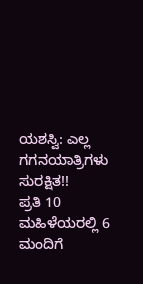ಯಶಸ್ವಿ: ಎಲ್ಲ ಗಗನಯಾತ್ರಿಗಳು ಸುರಕ್ಷಿತ!!
ಪ್ರತಿ 10 ಮಹಿಳೆಯರಲ್ಲಿ 6 ಮಂದಿಗೆ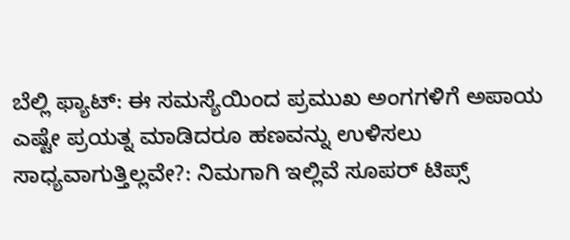ಬೆಲ್ಲಿ ಫ್ಯಾಟ್: ಈ ಸಮಸ್ಯೆಯಿಂದ ಪ್ರಮುಖ ಅಂಗಗಳಿಗೆ ಅಪಾಯ
ಎಷ್ಟೇ ಪ್ರಯತ್ನ ಮಾಡಿದರೂ ಹಣವನ್ನು ಉಳಿಸಲು ಸಾಧ್ಯವಾಗುತ್ತಿಲ್ಲವೇ?: ನಿಮಗಾಗಿ ಇಲ್ಲಿವೆ ಸೂಪರ್ ಟಿಪ್ಸ್